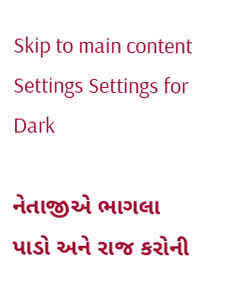Skip to main content
Settings Settings for Dark

નેતાજીએ ભાગલા પાડો અને રાજ કરોની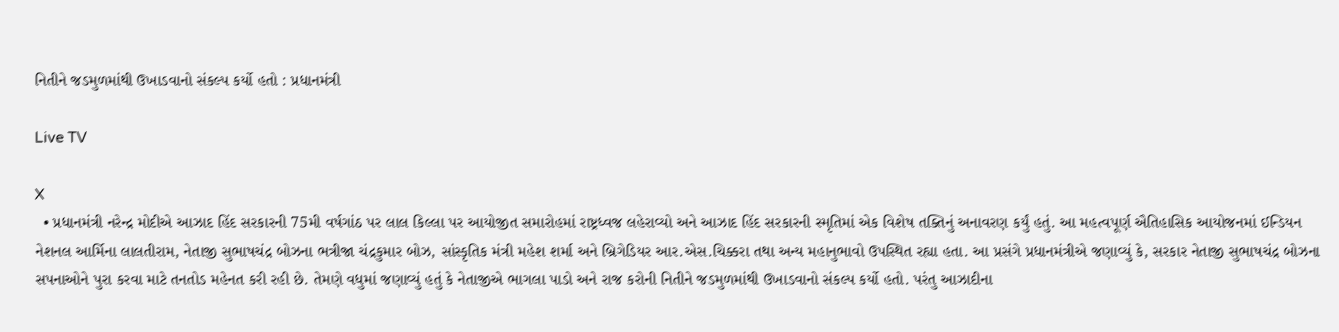નિતીને જડમુળમાંથી ઉખાડવાનો સંકલ્પ કર્યો હતો : પ્રધાનમંત્રી

Live TV

X
  • પ્રધાનમંત્રી નરેન્દ્ર મોદીએ આઝાદ હિંદ સરકારની 75મી વર્ષગાંઠ પર લાલ કિલ્લા પર આયોજીત સમારોહમાં રાષ્ટ્રધ્વજ લહેરાવ્યો અને આઝાદ હિંદ સરકારની સ્મૃતિમાં એક વિશેષ તક્તિનું અનાવરણ કર્યું હતું. આ મહત્વપૂર્ણ ઐતિહાસિક આયોજનમાં ઈન્ડિયન નેશનલ આર્મિના લાલતીરામ, નેતાજી સુભાષચંદ્ર બોઝના ભત્રીજા ચંદ્રકુમાર બોઝ, સાંસ્કૃતિક મંત્રી મહેશ શર્મા અને બ્રિગેડિયર આર.એસ.ચિક્કરા તથા અન્ય મહાનુભાવો ઉપસ્થિત રહ્યા હતા. આ પ્રસંગે પ્રધાનમંત્રીએ જણાવ્યું કે, સરકાર નેતાજી સુભાષચંદ્ર બોઝના સપનાઓને પુરા કરવા માટે તનતોડ મહેનત કરી રહી છે. તેમણે વધુમાં જણાવ્યું હતું કે નેતાજીએ ભાગલા પાડો અને રાજ કરોની નિતીને જડમુળમાંથી ઉખાડવાનો સંકલ્પ કર્યો હતો. પરંતુ આઝાદીના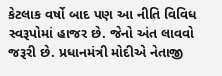કેટલાક વર્ષો બાદ પણ આ નીતિ વિવિધ સ્વરૂપોમાં હાજર છે. જેનો અંત લાવવો જરૂરી છે. પ્રધાનમંત્રી મોદીએ નેતાજી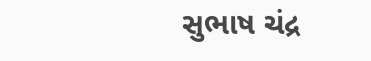સુભાષ ચંદ્ર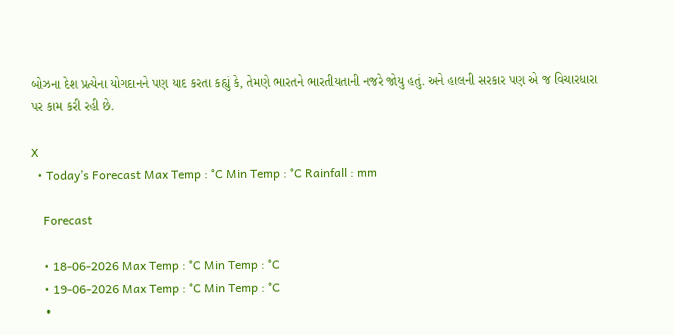બોઝના દેશ પ્રત્યેના યોગદાનને પણ યાદ કરતા કહ્યું કે, તેમણે ભારતને ભારતીયતાની નજરે જોયુ હતું. અને હાલની સરકાર પણ એ જ વિચારધારા પર કામ કરી રહી છે.

X
  • Today’s Forecast Max Temp : °C Min Temp : °C Rainfall : mm

    Forecast

    • 18-06-2026 Max Temp : °C Min Temp : °C
    • 19-06-2026 Max Temp : °C Min Temp : °C
    •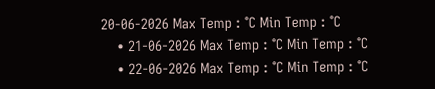20-06-2026 Max Temp : °C Min Temp : °C
    • 21-06-2026 Max Temp : °C Min Temp : °C
    • 22-06-2026 Max Temp : °C Min Temp : °C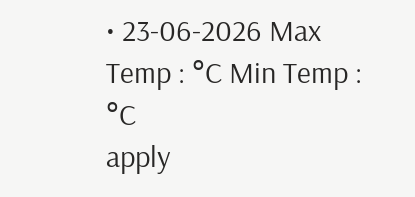• 23-06-2026 Max Temp : °C Min Temp : °C
apply